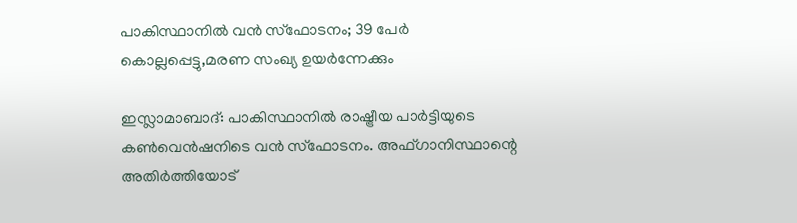പാകിസ്ഥാനില്‍ വന്‍ സ്‌ഫോടനം; 39 പേര്‍ കൊല്ലപ്പെട്ടു,മരണ സംഖ്യ ഉയര്‍ന്നേക്കും

ഇസ്ലാമാബാദ്: പാകിസ്ഥാനില്‍ രാഷ്ട്രീയ പാര്‍ട്ടിയുടെ കണ്‍വെന്‍ഷനിടെ വന്‍ സ്‌ഫോടനം. അഫ്ഗാനിസ്ഥാന്റെ അതിര്‍ത്തിയോട്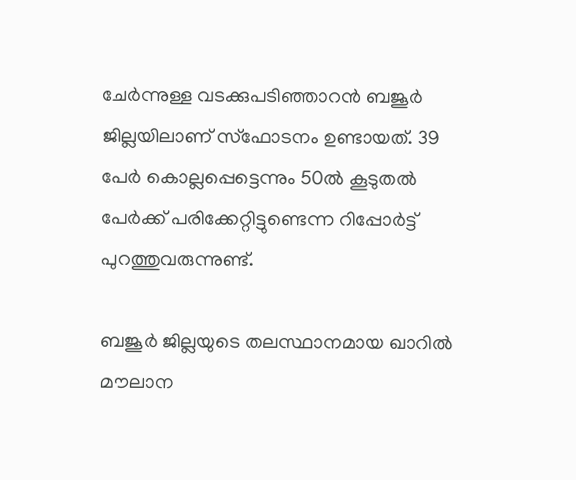ചേര്‍ന്നുള്ള വടക്കുപടിഞ്ഞാറന്‍ ബജൂര്‍ ജില്ലയിലാണ് സ്‌ഫോടനം ഉണ്ടായത്. 39 പേര്‍ കൊല്ലപ്പെട്ടെന്നും 50ല്‍ കൂടുതല്‍ പേര്‍ക്ക് പരിക്കേറ്റിട്ടുണ്ടെന്ന റിപ്പോര്‍ട്ട് പുറത്തുവരുന്നുണ്ട്.

ബജൂര്‍ ജില്ലയുടെ തലസ്ഥാനമായ ഖാറില്‍ മൗലാന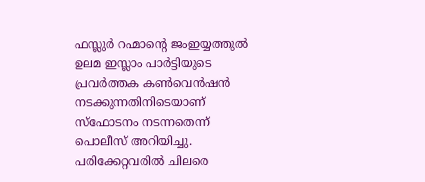ഫസ്ലുര്‍ റഹ്മാന്റെ ജംഇയ്യത്തുല്‍ ഉലമ ഇസ്ലാം പാര്‍ട്ടിയുടെ പ്രവര്‍ത്തക കണ്‍വെന്‍ഷന്‍ നടക്കുന്നതിനിടെയാണ് സ്ഫോടനം നടന്നതെന്ന് പൊലീസ് അറിയിച്ചു. പരിക്കേറ്റവരില്‍ ചിലരെ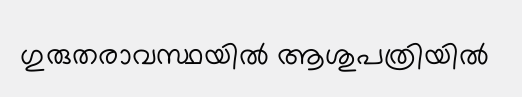ഗുരുതരാവസ്ഥയില്‍ ആശുപത്രിയില്‍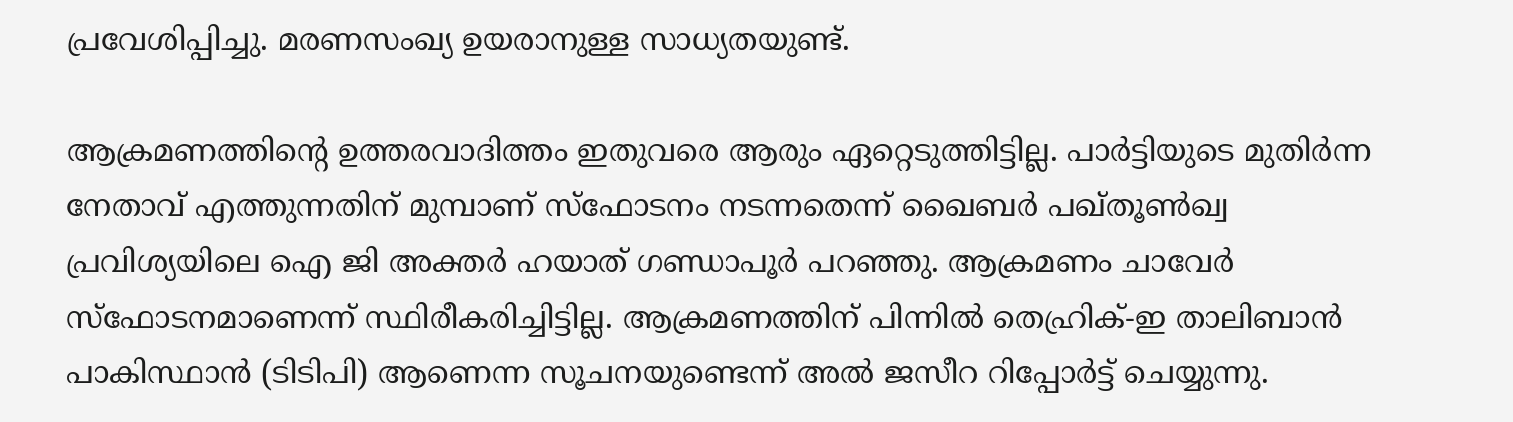പ്രവേശിപ്പിച്ചു. മരണസംഖ്യ ഉയരാനുള്ള സാധ്യതയുണ്ട്.

ആക്രമണത്തിന്റെ ഉത്തരവാദിത്തം ഇതുവരെ ആരും ഏറ്റെടുത്തിട്ടില്ല. പാര്‍ട്ടിയുടെ മുതിര്‍ന്ന നേതാവ് എത്തുന്നതിന് മുമ്പാണ് സ്ഫോടനം നടന്നതെന്ന് ഖൈബര്‍ പഖ്തൂണ്‍ഖ്വ പ്രവിശ്യയിലെ ഐ ജി അക്തര്‍ ഹയാത് ഗണ്ഡാപൂര്‍ പറഞ്ഞു. ആക്രമണം ചാവേര്‍ സ്ഫോടനമാണെന്ന് സ്ഥിരീകരിച്ചിട്ടില്ല. ആക്രമണത്തിന് പിന്നില്‍ തെഹ്രിക്-ഇ താലിബാന്‍ പാകിസ്ഥാന്‍ (ടിടിപി) ആണെന്ന സൂചനയുണ്ടെന്ന് അല്‍ ജസീറ റിപ്പോര്‍ട്ട് ചെയ്യുന്നു.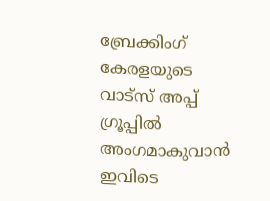ബ്രേക്കിംഗ് കേരളയുടെ വാട്സ് അപ്പ് ഗ്രൂപ്പിൽ അംഗമാകുവാൻ ഇവിടെ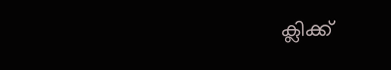ക്ലിക്ക്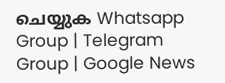ചെയ്യുക Whatsapp Group | Telegram Group | Google News